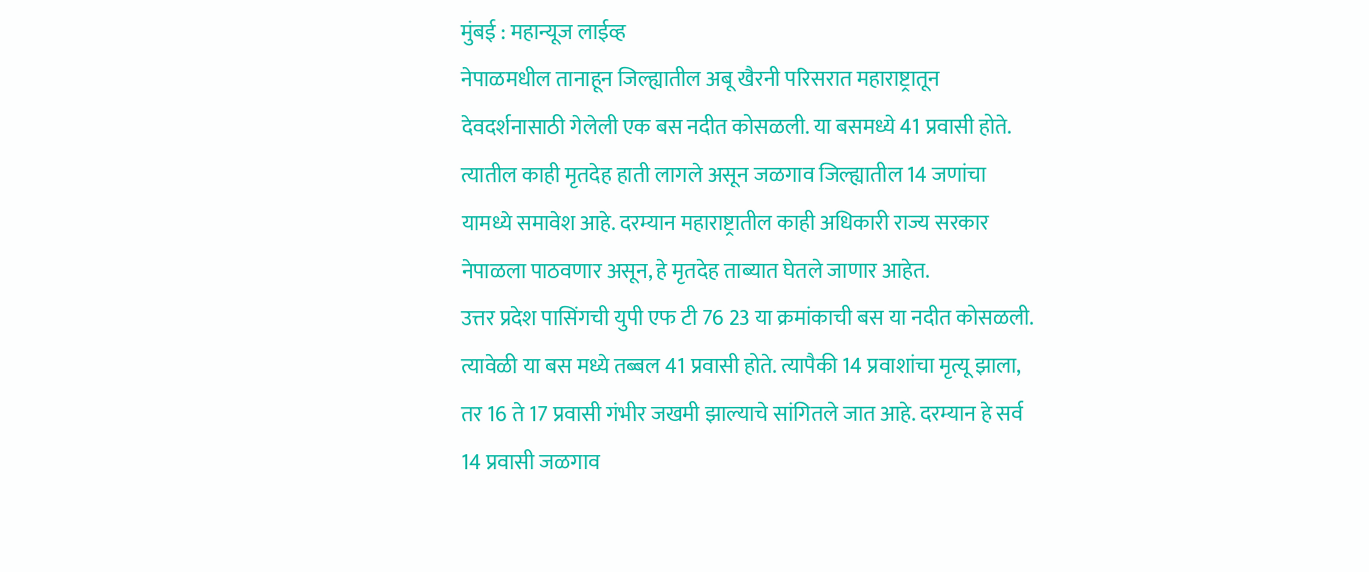मुंबई : महान्यूज लाईव्ह
नेपाळमधील तानाहून जिल्ह्यातील अबू खैरनी परिसरात महाराष्ट्रातून देवदर्शनासाठी गेलेली एक बस नदीत कोसळली. या बसमध्ये 41 प्रवासी होते. त्यातील काही मृतदेह हाती लागले असून जळगाव जिल्ह्यातील 14 जणांचा यामध्ये समावेश आहे. दरम्यान महाराष्ट्रातील काही अधिकारी राज्य सरकार नेपाळला पाठवणार असून, हे मृतदेह ताब्यात घेतले जाणार आहेत.
उत्तर प्रदेश पासिंगची युपी एफ टी 76 23 या क्रमांकाची बस या नदीत कोसळली. त्यावेळी या बस मध्ये तब्बल 41 प्रवासी होते. त्यापैकी 14 प्रवाशांचा मृत्यू झाला, तर 16 ते 17 प्रवासी गंभीर जखमी झाल्याचे सांगितले जात आहे. दरम्यान हे सर्व 14 प्रवासी जळगाव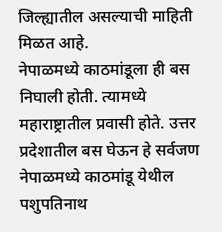जिल्ह्यातील असल्याची माहिती मिळत आहे.
नेपाळमध्ये काठमांडूला ही बस निघाली होती. त्यामध्ये महाराष्ट्रातील प्रवासी होते. उत्तर प्रदेशातील बस घेऊन हे सर्वजण नेपाळमध्ये काठमांडू येथील पशुपतिनाथ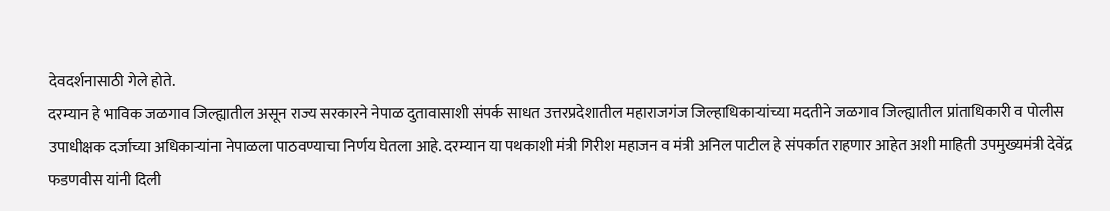देवदर्शनासाठी गेले होते.
दरम्यान हे भाविक जळगाव जिल्ह्यातील असून राज्य सरकारने नेपाळ दुतावासाशी संपर्क साधत उत्तरप्रदेशातील महाराजगंज जिल्हाधिकाऱ्यांच्या मदतीने जळगाव जिल्ह्यातील प्रांताधिकारी व पोलीस उपाधीक्षक दर्जाच्या अधिकाऱ्यांना नेपाळला पाठवण्याचा निर्णय घेतला आहे. दरम्यान या पथकाशी मंत्री गिरीश महाजन व मंत्री अनिल पाटील हे संपर्कात राहणार आहेत अशी माहिती उपमुख्यमंत्री देवेंद्र फडणवीस यांनी दिली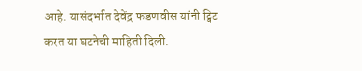आहे. यासंदर्भात देवेंद्र फडणवीस यांनी ट्विट करत या घटनेची माहिती दिली.